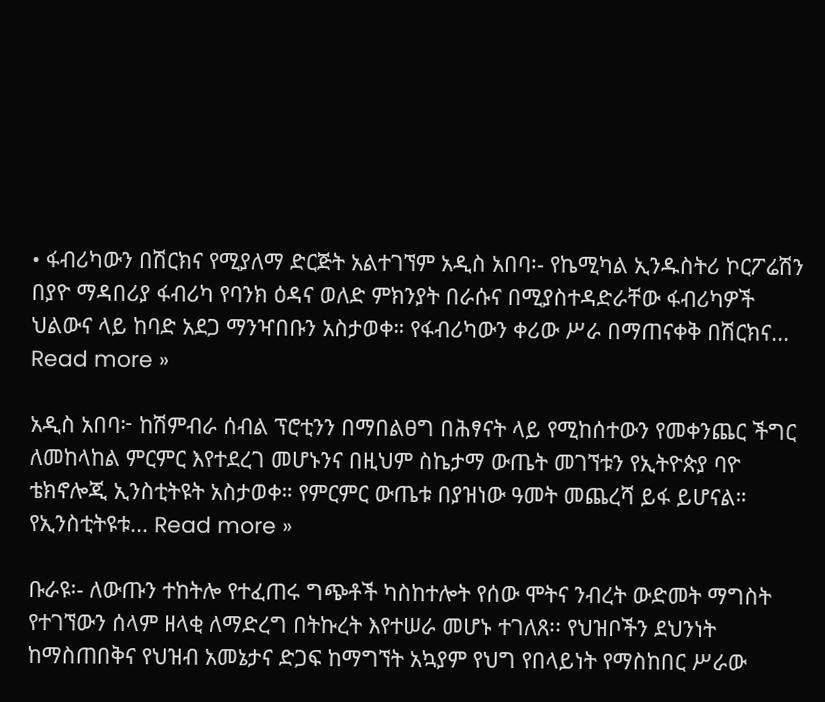• ፋብሪካውን በሽርክና የሚያለማ ድርጅት አልተገኘም አዲስ አበባ፡- የኬሚካል ኢንዱስትሪ ኮርፖሬሽን በያዮ ማዳበሪያ ፋብሪካ የባንክ ዕዳና ወለድ ምክንያት በራሱና በሚያስተዳድራቸው ፋብሪካዎች ህልውና ላይ ከባድ አደጋ ማንዣበቡን አስታወቀ። የፋብሪካውን ቀሪው ሥራ በማጠናቀቅ በሽርክና... Read more »

አዲስ አበባ፦ ከሽምብራ ሰብል ፕሮቲንን በማበልፀግ በሕፃናት ላይ የሚከሰተውን የመቀንጨር ችግር ለመከላከል ምርምር እየተደረገ መሆኑንና በዚህም ስኬታማ ውጤት መገኘቱን የኢትዮጵያ ባዮ ቴክኖሎጂ ኢንስቲትዩት አስታወቀ። የምርምር ውጤቱ በያዝነው ዓመት መጨረሻ ይፋ ይሆናል። የኢንስቲትዩቱ... Read more »

ቡራዩ፡- ለውጡን ተከትሎ የተፈጠሩ ግጭቶች ካስከተሎት የሰው ሞትና ንብረት ውድመት ማግስት የተገኘውን ሰላም ዘላቂ ለማድረግ በትኩረት እየተሠራ መሆኑ ተገለጸ፡፡ የህዝቦችን ደህንነት ከማስጠበቅና የህዝብ አመኔታና ድጋፍ ከማግኘት አኳያም የህግ የበላይነት የማስከበር ሥራው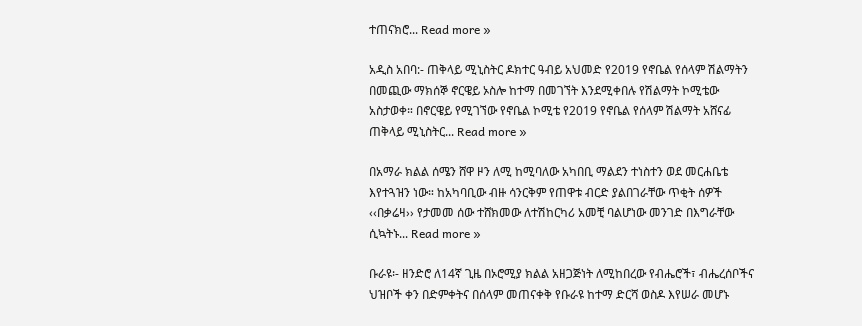ተጠናክሮ... Read more »

አዲስ አበባ:- ጠቅላይ ሚኒስትር ዶክተር ዓብይ አህመድ የ2019 የኖቤል የሰላም ሽልማትን በመጪው ማክሰኞ ኖርዌይ ኦስሎ ከተማ በመገኘት እንደሚቀበሉ የሽልማት ኮሚቴው አስታወቀ። በኖርዌይ የሚገኘው የኖቤል ኮሚቴ የ2019 የኖቤል የሰላም ሽልማት አሸናፊ ጠቅላይ ሚኒስትር... Read more »

በአማራ ክልል ሰሜን ሸዋ ዞን ለሚ ከሚባለው አካበቢ ማልደን ተነስተን ወደ መርሐቤቴ እየተጓዝን ነው። ከአካባቢው ብዙ ሳንርቅም የጠዋቱ ብርድ ያልበገራቸው ጥቂት ሰዎች ‹‹በቃሬዛ›› የታመመ ሰው ተሸክመው ለተሽከርካሪ አመቺ ባልሆነው መንገድ በእግራቸው ሲኳትኑ... Read more »

ቡራዩ፡- ዘንድሮ ለ14ኛ ጊዜ በኦሮሚያ ክልል አዘጋጅነት ለሚከበረው የብሔሮች፣ ብሔረሰቦችና ህዝቦች ቀን በድምቀትና በሰላም መጠናቀቅ የቡራዩ ከተማ ድርሻ ወስዶ እየሠራ መሆኑ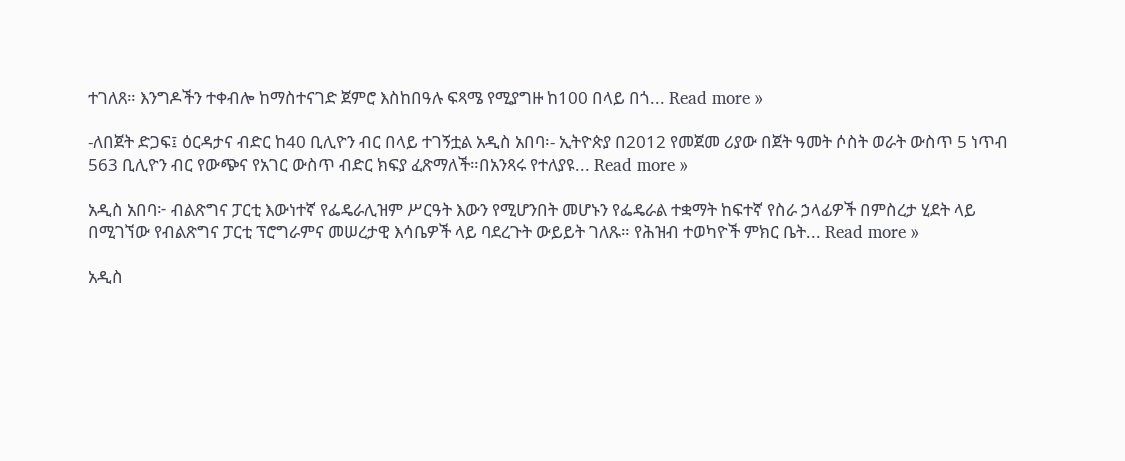ተገለጸ። እንግዶችን ተቀብሎ ከማስተናገድ ጀምሮ እስከበዓሉ ፍጻሜ የሚያግዙ ከ100 በላይ በጎ... Read more »

-ለበጀት ድጋፍ፤ ዕርዳታና ብድር ከ40 ቢሊዮን ብር በላይ ተገኝቷል አዲስ አበባ፡- ኢትዮጵያ በ2012 የመጀመ ሪያው በጀት ዓመት ሶስት ወራት ውስጥ 5 ነጥብ 563 ቢሊዮን ብር የውጭና የአገር ውስጥ ብድር ክፍያ ፈጽማለች።በአንጻሩ የተለያዩ... Read more »

አዲስ አበባ፦ ብልጽግና ፓርቲ እውነተኛ የፌዴራሊዝም ሥርዓት እውን የሚሆንበት መሆኑን የፌዴራል ተቋማት ከፍተኛ የስራ ኃላፊዎች በምስረታ ሂደት ላይ በሚገኘው የብልጽግና ፓርቲ ፕሮግራምና መሠረታዊ እሳቤዎች ላይ ባደረጉት ውይይት ገለጹ። የሕዝብ ተወካዮች ምክር ቤት... Read more »

አዲስ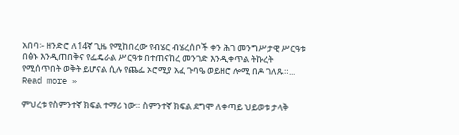አበባ፡- ዘንድሮ ለ14ኛ ጊዜ የሚከበረው የብሄር ብሄረሰቦች ቀን ሕገ መንግሥታዊ ሥርዓቱ በፅኑ እንዲጠበቅና የፌዴራል ሥርዓቱ በተጠናከረ መንገድ እንዲቀጥል ትኩረት የሚሰጥበት ወቅት ይሆናል ሲሉ የጨፌ ኦሮሚያ አፈ ጉባዔ ወይዘሮ ሎሚ በዶ ገለጹ።... Read more »

ምህረቱ የስምንተኛ ክፍል ተማሪ ነው። ስምንተኛ ክፍል ደግሞ ለቀጣይ ህይወቱ ታላቅ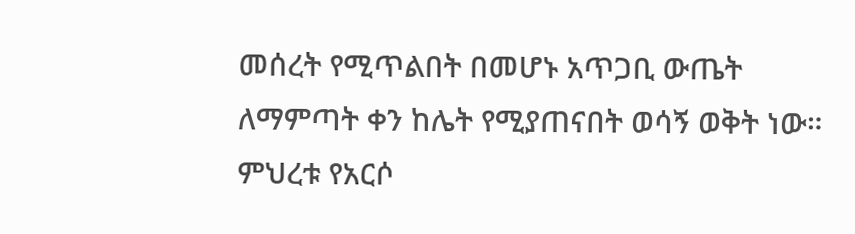መሰረት የሚጥልበት በመሆኑ አጥጋቢ ውጤት ለማምጣት ቀን ከሌት የሚያጠናበት ወሳኝ ወቅት ነው። ምህረቱ የአርሶ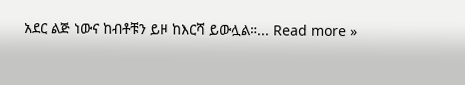አደር ልጅ ነውና ከብቶቹን ይዞ ከእርሻ ይውሏል።... Read more »